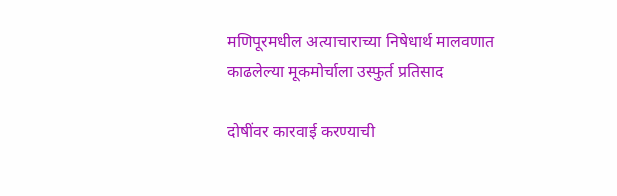मणिपूरमधील अत्याचाराच्या निषेधार्थ मालवणात काढलेल्या मूकमोर्चाला उस्फुर्त प्रतिसाद

दोषींवर कारवाई करण्याची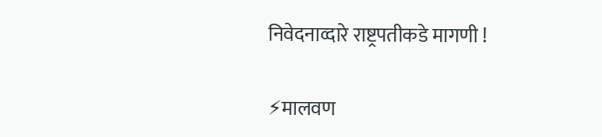निवेदनाव्दारे राष्ट्रपतीकडे मागणी !

⚡मालवण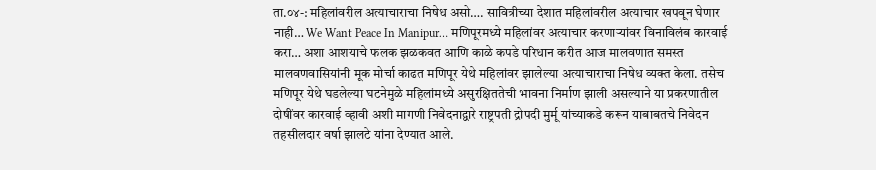ता.०४-: महिलांवरील अत्याचाराचा निषेध असो…. सावित्रीच्या देशात महिलांवरील अत्याचार खपवून घेणार नाही… We Want Peace In Manipur… मणिपूरमध्ये महिलांवर अत्याचार करणाऱ्यांवर विनाविलंब कारवाई करा… अशा आशयाचे फलक झळकवत आणि काळे कपडे परिधान करीत आज मालवणात समस्त मालवणवासियांनी मूक मोर्चा काढत मणिपूर येथे महिलांवर झालेल्या अत्याचाराचा निषेध व्यक्त केला. तसेच मणिपूर येथे घडलेल्या घटनेमुळे महिलांमध्ये असुरक्षिततेची भावना निर्माण झाली असल्याने या प्रकरणातील दोषींवर कारवाई व्हावी अशी मागणी निवेदनाद्वारे राष्ट्रपती द्रोपदी मुर्मू यांच्याकडे करून याबाबतचे निवेदन तहसीलदार वर्षा झालटे यांना देण्यात आले.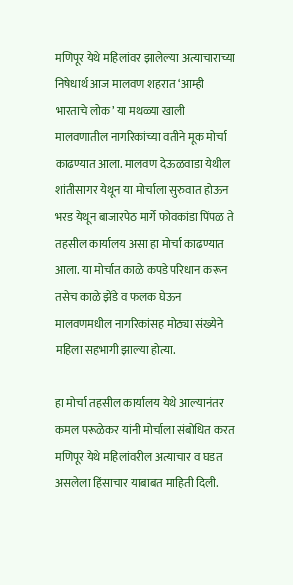मणिपूर येथे महिलांवर झालेल्या अत्याचाराच्या निषेधार्थ आज मालवण शहरात ‘आम्ही भारताचे लोक’ या मथळ्या खाली मालवणातील नागरिकांच्या वतीने मूक मोर्चा काढण्यात आला. मालवण देऊळवाडा येथील शांतीसागर येथून या मोर्चाला सुरुवात होऊन भरड येथून बाजारपेठ मार्गे फोवकांडा पिंपळ ते तहसील कार्यालय असा हा मोर्चा काढण्यात आला. या मोर्चात काळे कपडे परिधान करून तसेच काळे झेंडे व फलक घेऊन मालवणमधील नागरिकांसह मोठ्या संख्येने महिला सहभागी झाल्या होत्या.

हा मोर्चा तहसील कार्यालय येथे आल्यानंतर कमल परूळेकर यांनी मोर्चाला संबोधित करत मणिपूर येथे महिलांवरील अत्याचार व घडत असलेला हिंसाचार याबाबत माहिती दिली.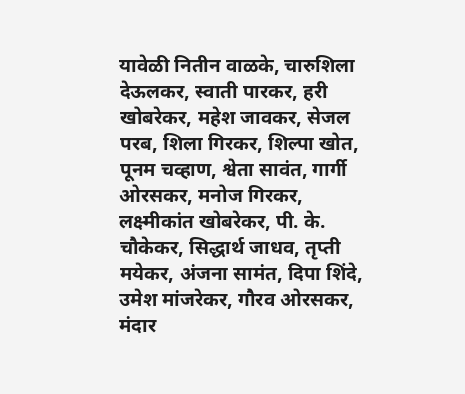यावेळी नितीन वाळके, चारुशिला देऊलकर, स्वाती पारकर, हरी खोबरेकर, महेश जावकर, सेजल परब, शिला गिरकर, शिल्पा खोत, पूनम चव्हाण, श्वेता सावंत, गार्गी ओरसकर, मनोज गिरकर, लक्ष्मीकांत खोबरेकर, पी. के. चौकेकर, सिद्धार्थ जाधव, तृप्ती मयेकर, अंजना सामंत, दिपा शिंदे, उमेश मांजरेकर, गौरव ओरसकर, मंदार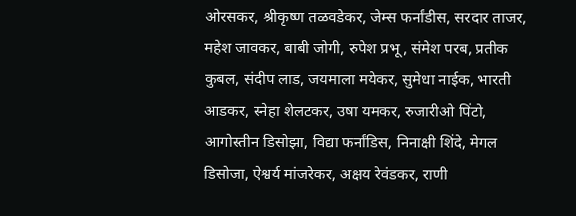ओरसकर, श्रीकृष्ण तळवडेकर, जेम्स फर्नांडीस, सरदार ताजर, महेश जावकर, बाबी जोगी, रुपेश प्रभू, संमेश परब, प्रतीक कुबल, संदीप लाड, जयमाला मयेकर, सुमेधा नाईक, भारती आडकर, स्नेहा शेलटकर, उषा यमकर, रुजारीओ पिंटो, आगोस्तीन डिसोझा, विद्या फर्नांडिस, निनाक्षी शिंदे, मेगल डिसोजा, ऐश्वर्य मांजरेकर, अक्षय रेवंडकर, राणी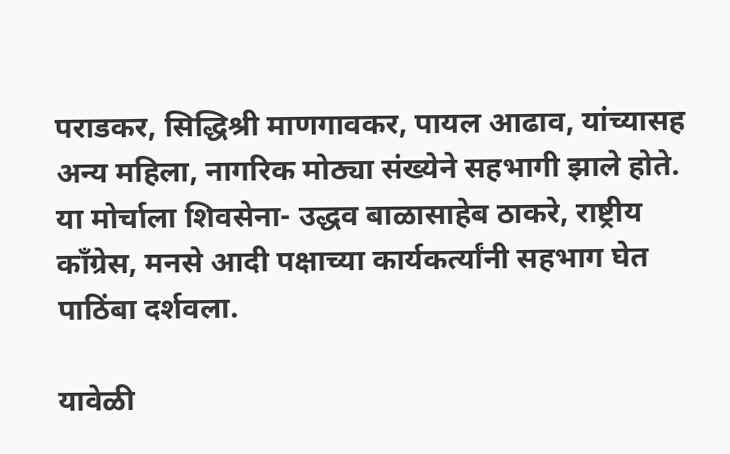पराडकर, सिद्धिश्री माणगावकर, पायल आढाव, यांच्यासह अन्य महिला, नागरिक मोठ्या संख्येने सहभागी झाले होते. या मोर्चाला शिवसेना- उद्धव बाळासाहेब ठाकरे, राष्ट्रीय काँग्रेस, मनसे आदी पक्षाच्या कार्यकर्त्यांनी सहभाग घेत पाठिंबा दर्शवला.

यावेळी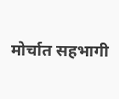मोर्चात सहभागी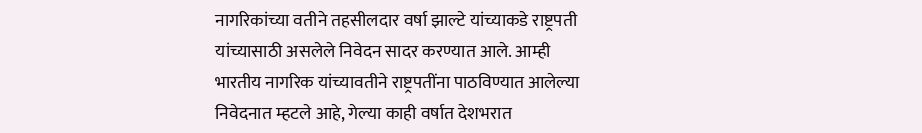नागरिकांच्या वतीने तहसीलदार वर्षा झाल्टे यांच्याकडे राष्ट्रपती यांच्यासाठी असलेले निवेदन सादर करण्यात आले. आम्ही भारतीय नागरिक यांच्यावतीने राष्ट्रपतींना पाठविण्यात आलेल्या निवेदनात म्हटले आहे, गेल्या काही वर्षात देशभरात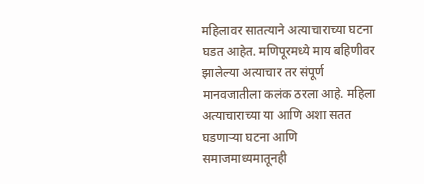महिलावर सातत्याने अत्याचाराच्या घटना घडत आहेत. मणिपूरमध्ये माय बहिणीवर झालेल्या अत्याचार तर संपूर्ण मानवजातीला कलंक ठरला आहे. महिला अत्याचाराच्या या आणि अशा सतत घडणाऱ्या घटना आणि समाजमाध्यमातूनही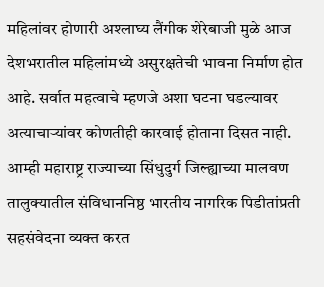महिलांवर होणारी अश्लाघ्य लैंगीक शेरेबाजी मुळे आज देशभरातील महिलांमध्ये असुरक्षतेची भावना निर्माण होत आहे. सर्वात महत्वाचे म्हणजे अशा घटना घडल्यावर अत्याचाऱ्यांवर कोणतीही कारवाई होताना दिसत नाही. आम्ही महाराष्ट्र राज्याच्या सिंधुदुर्ग जिल्ह्याच्या मालवण तालुक्यातील संविधाननिष्ठ भारतीय नागरिक पिडीतांप्रती सहसंवेदना व्यक्त करत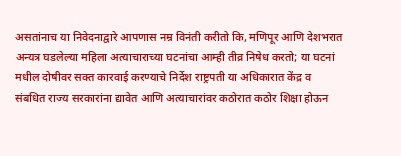असतांनाच या निवेदनाद्वारे आपणास नम्र विनंती करीतो कि, मणिपूर आणि देशभरात अन्यत्र घडलेल्या महिला अत्याचाराच्या घटनांचा आम्ही तीव्र निषेध करतो; या घटनां मधील दोषीवर सक्त कारवाई करण्याचे निर्देश राष्ट्रपती या अधिकारात केंद्र व संबधित राज्य सरकारांना द्यावेत आणि अत्याचारांवर कठोरात कठोर शिक्षा होऊन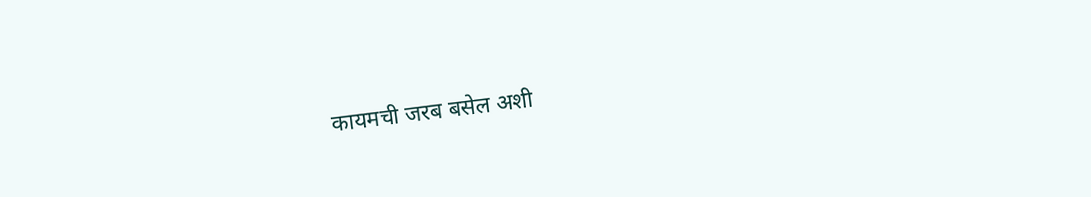कायमची जरब बसेल अशी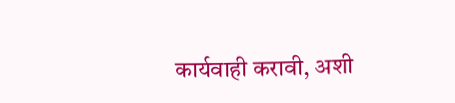कार्यवाही करावी, अशी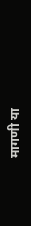मागणी या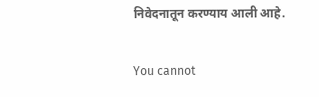निवेदनातून करण्याय आली आहे.

You cannot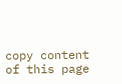copy content of this page